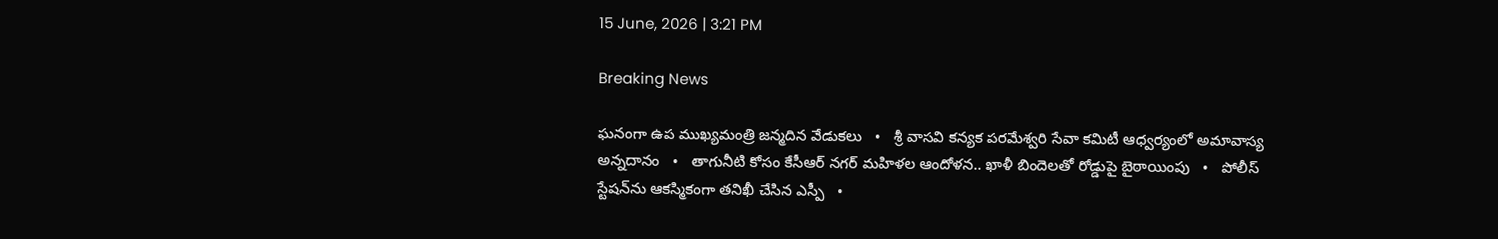15 June, 2026 | 3:21 PM

Breaking News

ఘనంగా ఉప ముఖ్యమంత్రి జన్మదిన వేడుకలు   •   శ్రీ వాసవి కన్యక పరమేశ్వరి సేవా కమిటీ ఆధ్వర్యంలో అమావాస్య అన్నదానం   •   తాగునీటి కోసం కేసీఆర్ నగర్ మహిళల ఆందోళన.. ఖాళీ బిందెలతో రోడ్డుపై బైఠాయింపు   •   పోలీస్ స్టేషన్‌ను ఆకస్మికంగా తనిఖీ చేసిన ఎస్పీ   •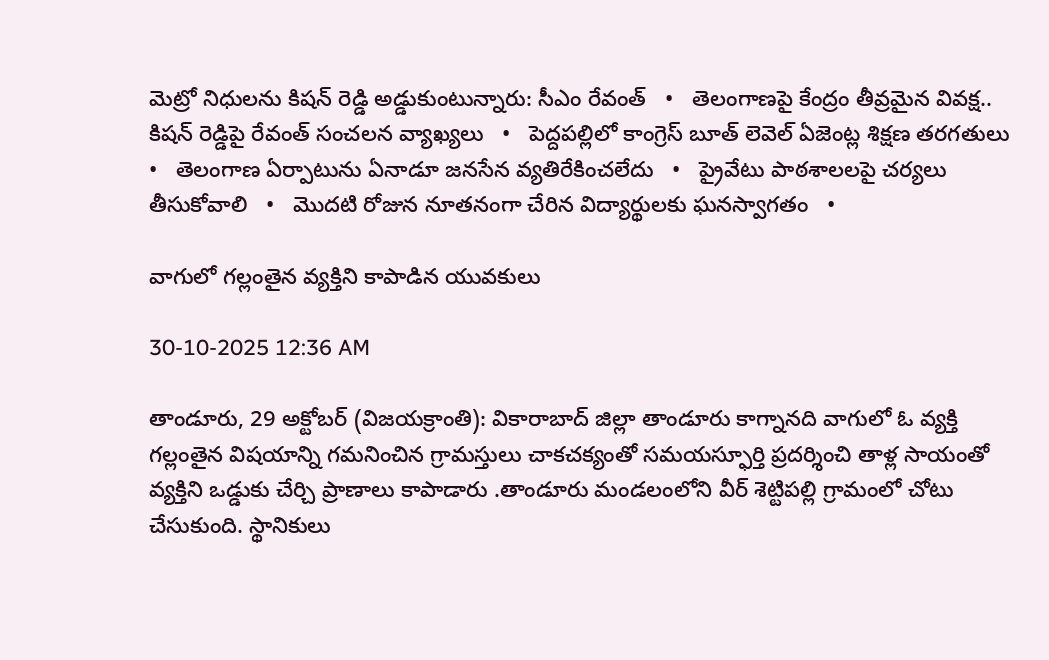మెట్రో నిధులను కిషన్ రెడ్డి అడ్డుకుంటున్నారు: సీఎం రేవంత్   •   తెలంగాణపై కేంద్రం తీవ్రమైన వివక్ష.. కిషన్ రెడ్డిపై రేవంత్ సంచలన వ్యాఖ్యలు   •   పెద్దపల్లిలో కాంగ్రెస్ బూత్ లెవెల్ ఏజెంట్ల శిక్షణ తరగతులు   •   తెలంగాణ ఏర్పాటును ఏనాడూ జనసేన వ్యతిరేకించలేదు   •   ప్రైవేటు పాఠశాలలపై చర్యలు తీసుకోవాలి   •   మొదటి రోజున నూతనంగా చేరిన విద్యార్థులకు ఘనస్వాగతం   •

వాగులో గల్లంతైన వ్యక్తిని కాపాడిన యువకులు

30-10-2025 12:36 AM

తాండూరు, 29 అక్టోబర్ (విజయక్రాంతి): వికారాబాద్ జిల్లా తాండూరు కాగ్నానది వాగులో ఓ వ్యక్తి  గల్లంతైన విషయాన్ని గమనించిన గ్రామస్తులు చాకచక్యంతో సమయస్ఫూర్తి ప్రదర్శించి తాళ్ల సాయంతో వ్యక్తిని ఒడ్డుకు చేర్చి ప్రాణాలు కాపాడారు .తాండూరు మండలంలోని వీర్ శెట్టిపల్లి గ్రామంలో చోటు చేసుకుంది. స్థానికులు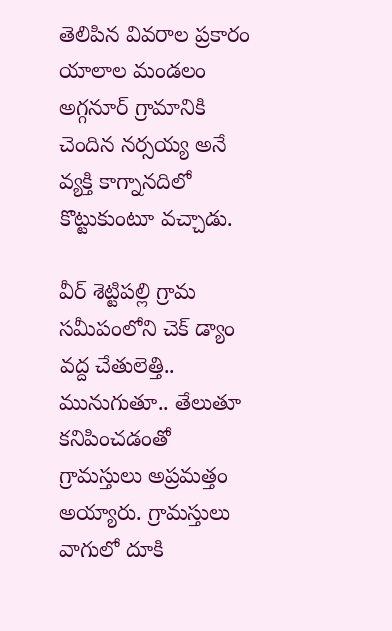తెలిపిన వివరాల ప్రకారం యాలాల మండలం అగ్గనూర్ గ్రామానికి చెందిన నర్సయ్య అనే వ్యక్తి కాగ్నానదిలో కొట్టుకుంటూ వచ్చాడు.

వీర్ శెట్టిపల్లి గ్రామ సమీపంలోని చెక్ డ్యాం వద్ద చేతులెత్తి.. మునుగుతూ.. తేలుతూ కనిపించడంతో గ్రామస్తులు అప్రమత్తం అయ్యారు. గ్రామస్తులు వాగులో దూకి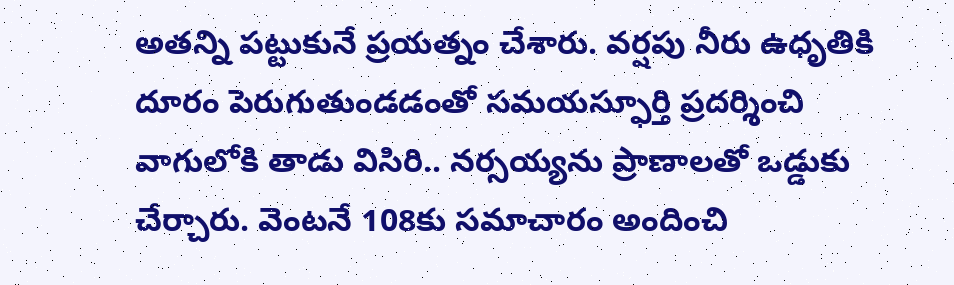అతన్ని పట్టుకునే ప్రయత్నం చేశారు. వర్షపు నీరు ఉధృతికి దూరం పెరుగుతుండడంతో సమయస్ఫూర్తి ప్రదర్శించి వాగులోకి తాడు విసిరి.. నర్సయ్యను ప్రాణాలతో ఒడ్డుకు చేర్చారు. వెంటనే 108కు సమాచారం అందించి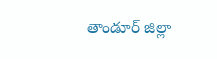తాండూర్ జిల్లా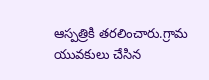ఆస్పత్రికి తరలించారు.గ్రామ యువకులు చేసిన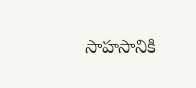సాహసానికి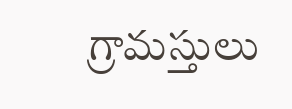గ్రామస్తులు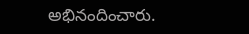అభినందించారు.